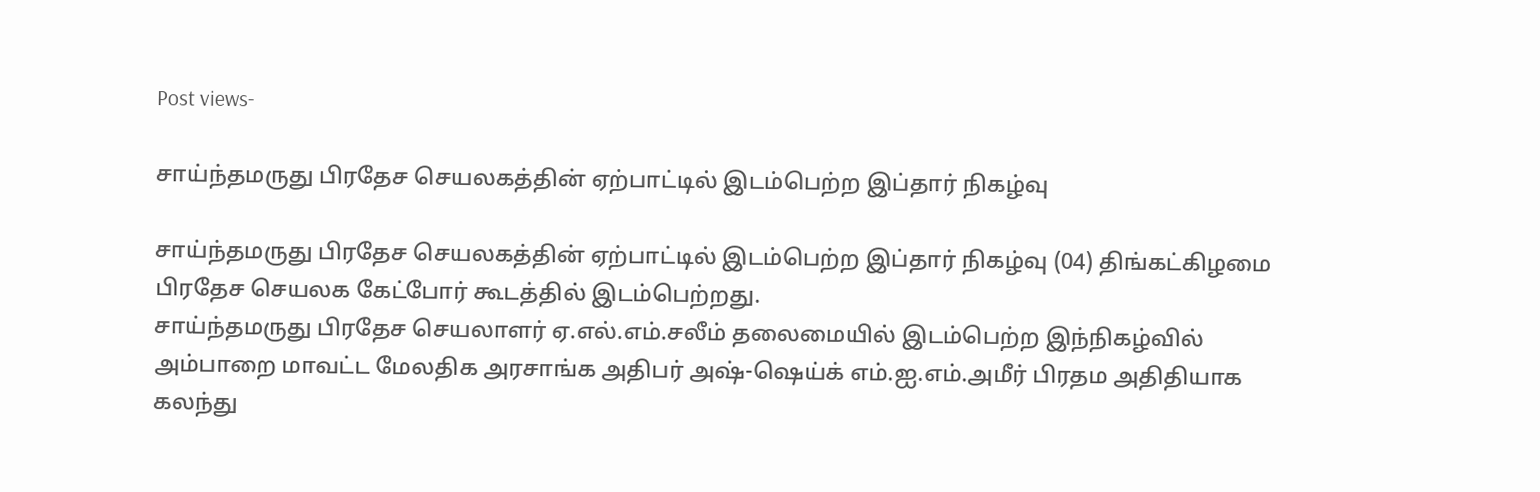Post views-

சாய்ந்தமருது பிரதேச செயலகத்தின் ஏற்பாட்டில் இடம்பெற்ற இப்தார் நிகழ்வு

சாய்ந்தமருது பிரதேச செயலகத்தின் ஏற்பாட்டில் இடம்பெற்ற இப்தார் நிகழ்வு (04) திங்கட்கிழமை பிரதேச செயலக கேட்போர் கூடத்தில் இடம்பெற்றது.
சாய்ந்தமருது பிரதேச செயலாளர் ஏ.எல்.எம்.சலீம் தலைமையில் இடம்பெற்ற இந்நிகழ்வில் அம்பாறை மாவட்ட மேலதிக அரசாங்க அதிபர் அஷ்-ஷெய்க் எம்.ஐ.எம்.அமீர் பிரதம அதிதியாக கலந்து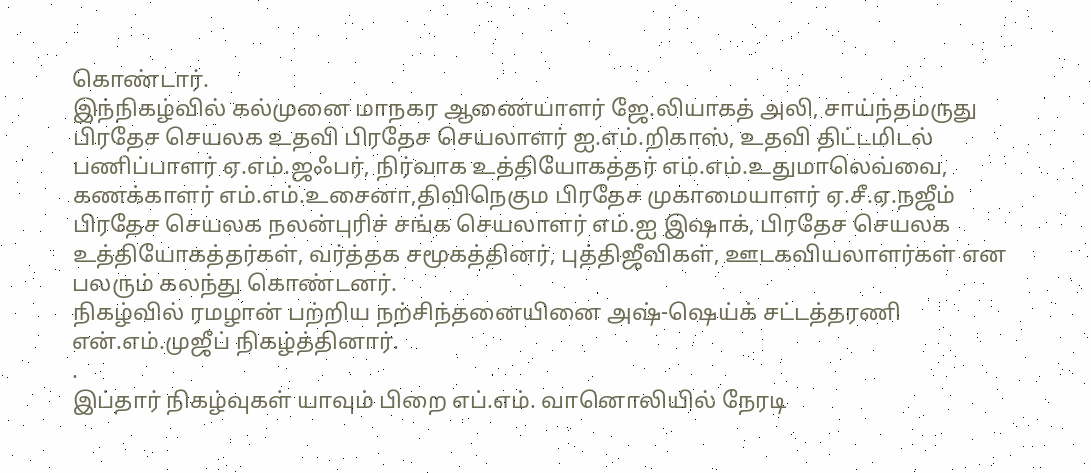கொண்டார்.
இந்நிகழ்வில் கல்முனை மாநகர ஆணையாளர் ஜே.லியாகத் அலி, சாய்ந்தமருது பிரதேச செயலக உதவி பிரதேச செயலாளர் ஐ.எம்.றிகாஸ், உதவி திட்டமிடல் பணிப்பாளர் ஏ.எம்.ஜஃபர், நிர்வாக உத்தியோகத்தர் எம்.எம்.உதுமாலெவ்வை, கணக்காளர் எம்.எம்.உசைனா,திவிநெகும பிரதேச முகாமையாளர் ஏ.சீ.ஏ.நஜீம் பிரதேச செயலக நலன்புரிச் சங்க செயலாளர் எம்.ஐ இஷாக், பிரதேச செயலக உத்தியோகத்தர்கள், வர்த்தக சமூகத்தினர், புத்திஜீவிகள், ஊடகவியலாளர்கள் என பலரும் கலந்து கொண்டனர்.
நிகழ்வில் ரமழான் பற்றிய நற்சிந்தனையினை அஷ்-ஷெய்க் சட்டத்தரணி என்.எம்.முஜீப் நிகழ்த்தினார்.
.
இப்தார் நிகழ்வுகள் யாவும் பிறை எப்.எம். வானொலியில் நேரடி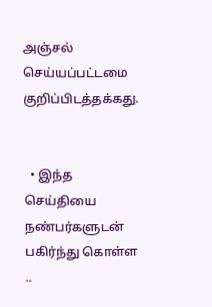அஞ்சல் செய்யப்பட்டமை குறிப்பிடத்தக்கது.


  • இந்த செய்தியை நண்பர்களுடன் பகிர்ந்து கொள்ள ..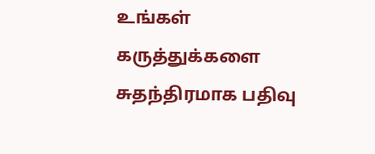உங்கள் கருத்துக்களை சுதந்திரமாக பதிவு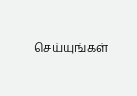செய்யுங்கள்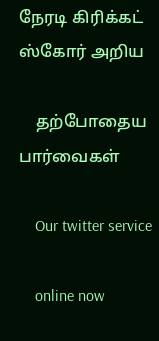நேரடி கிரிக்கட் ஸ்கோர் அறிய

    தற்போதைய பார்வைகள்

    Our twitter service

    online now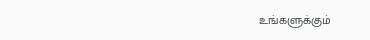உங்களுக்கும்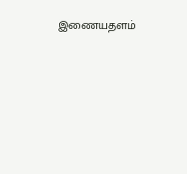இணையதளம்